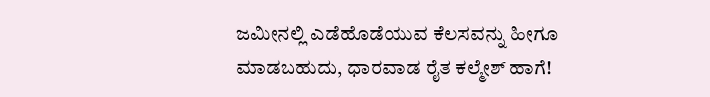ಜಮೀನಲ್ಲಿ ಎಡೆಹೊಡೆಯುವ ಕೆಲಸವನ್ನು ಹೀಗೂ ಮಾಡಬಹುದು, ಧಾರವಾಡ ರೈತ ಕಲ್ಮೇಶ್ ಹಾಗೆ!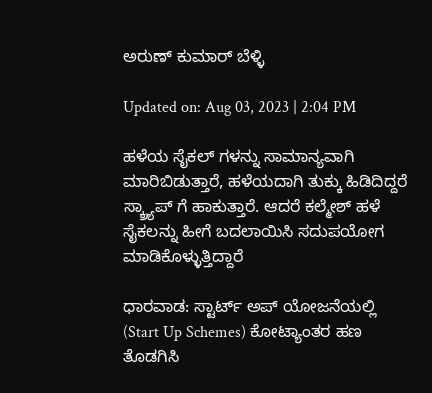ಅರುಣ್ ಕುಮಾರ್ ಬೆಳ್ಳಿ

Updated on: Aug 03, 2023 | 2:04 PM

ಹಳೆಯ ಸೈಕಲ್ ಗಳನ್ನು ಸಾಮಾನ್ಯವಾಗಿ ಮಾರಿಬಿಡುತ್ತಾರೆ, ಹಳೆಯದಾಗಿ ತುಕ್ಕು ಹಿಡಿದಿದ್ದರೆ ಸ್ಕ್ರ್ಯಾಪ್ ಗೆ ಹಾಕುತ್ತಾರೆ. ಆದರೆ ಕಲ್ಮೇಶ್ ಹಳೆ ಸೈಕಲನ್ನು ಹೀಗೆ ಬದಲಾಯಿಸಿ ಸದುಪಯೋಗ ಮಾಡಿಕೊಳ್ಳುತ್ತಿದ್ದಾರೆ

ಧಾರವಾಡ: ಸ್ಟಾರ್ಟ್ ಅಪ್ ಯೋಜನೆಯಲ್ಲಿ (Start Up Schemes) ಕೋಟ್ಯಾಂತರ ಹಣ ತೊಡಗಿಸಿ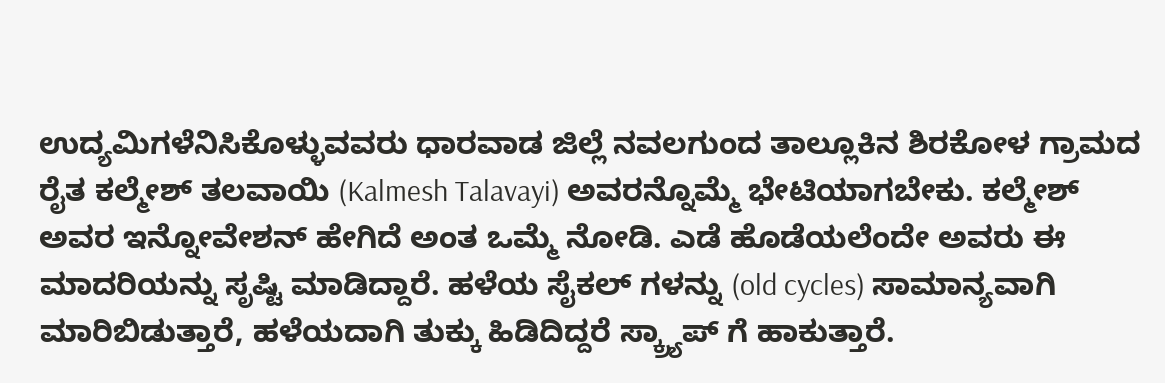ಉದ್ಯಮಿಗಳೆನಿಸಿಕೊಳ್ಳುವವರು ಧಾರವಾಡ ಜಿಲ್ಲೆ ನವಲಗುಂದ ತಾಲ್ಲೂಕಿನ ಶಿರಕೋಳ ಗ್ರಾಮದ ರೈತ ಕಲ್ಮೇಶ್ ತಲವಾಯಿ (Kalmesh Talavayi) ಅವರನ್ನೊಮ್ಮೆ ಭೇಟಿಯಾಗಬೇಕು. ಕಲ್ಮೇಶ್ ಅವರ ಇನ್ನೋವೇಶನ್ ಹೇಗಿದೆ ಅಂತ ಒಮ್ಮೆ ನೋಡಿ. ಎಡೆ ಹೊಡೆಯಲೆಂದೇ ಅವರು ಈ ಮಾದರಿಯನ್ನು ಸೃಷ್ಟಿ ಮಾಡಿದ್ದಾರೆ. ಹಳೆಯ ಸೈಕಲ್ ಗಳನ್ನು (old cycles) ಸಾಮಾನ್ಯವಾಗಿ ಮಾರಿಬಿಡುತ್ತಾರೆ, ಹಳೆಯದಾಗಿ ತುಕ್ಕು ಹಿಡಿದಿದ್ದರೆ ಸ್ಕ್ರ್ಯಾಪ್ ಗೆ ಹಾಕುತ್ತಾರೆ.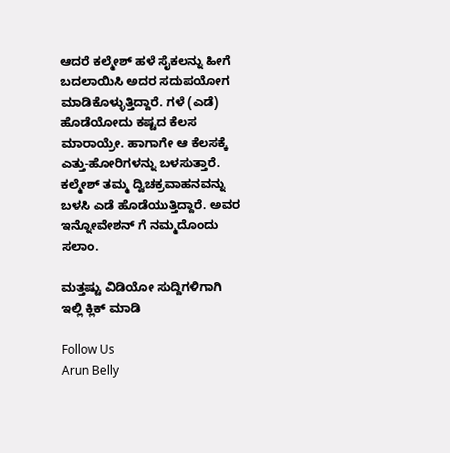ಆದರೆ ಕಲ್ಮೇಶ್ ಹಳೆ ಸೈಕಲನ್ನು ಹೀಗೆ ಬದಲಾಯಿಸಿ ಅದರ ಸದುಪಯೋಗ ಮಾಡಿಕೊಳ್ಳುತ್ತಿದ್ದಾರೆ. ಗಳೆ (ಎಡೆ) ಹೊಡೆಯೋದು ಕಷ್ಟದ ಕೆಲಸ ಮಾರಾಯ್ರೇ. ಹಾಗಾಗೇ ಆ ಕೆಲಸಕ್ಕೆ ಎತ್ತು-ಹೋರಿಗಳನ್ನು ಬಳಸುತ್ತಾರೆ. ಕಲ್ಮೇಶ್ ತಮ್ಮ ದ್ವಿಚಕ್ರವಾಹನವನ್ನು ಬಳಸಿ ಎಡೆ ಹೊಡೆಯುತ್ತಿದ್ದಾರೆ. ಅವರ ಇನ್ನೋವೇಶನ್ ಗೆ ನಮ್ಮದೊಂದು ಸಲಾಂ.

ಮತ್ತಷ್ಟು ವಿಡಿಯೋ ಸುದ್ದಿಗಳಿಗಾಗಿ ಇಲ್ಲಿ ಕ್ಲಿಕ್ ಮಾಡಿ

Follow Us
Arun Belly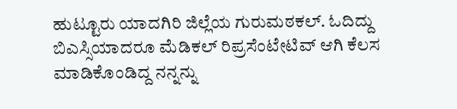ಹುಟ್ಟೂರು ಯಾದಗಿರಿ ಜಿಲ್ಲೆಯ ಗುರುಮಠಕಲ್. ಓದಿದ್ದು ಬಿಎಸ್ಸಿಯಾದರೂ ಮೆಡಿಕಲ್ ರಿಪ್ರಸೆಂಟೇಟಿವ್ ಆಗಿ ಕೆಲಸ ಮಾಡಿಕೊಂಡಿದ್ದ ನನ್ನನ್ನು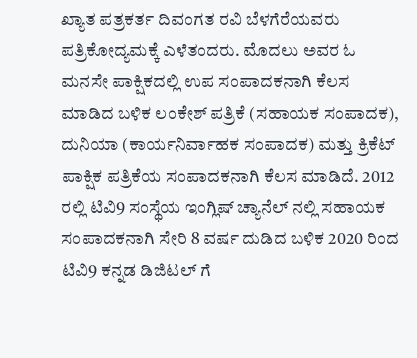ಖ್ಯಾತ ಪತ್ರಕರ್ತ ದಿವಂಗತ ರವಿ ಬೆಳಗೆರೆಯವರು ಪತ್ರಿಕೋದ್ಯಮಕ್ಕೆ ಎಳೆತಂದರು. ಮೊದಲು ಅವರ ಓ ಮನಸೇ ಪಾಕ್ಷಿಕದಲ್ಲಿ ಉಪ ಸಂಪಾದಕನಾಗಿ ಕೆಲಸ ಮಾಡಿದ ಬಳಿಕ ಲಂಕೇಶ್ ಪತ್ರಿಕೆ (ಸಹಾಯಕ ಸಂಪಾದಕ), ದುನಿಯಾ (ಕಾರ್ಯನಿರ್ವಾಹಕ ಸಂಪಾದಕ) ಮತ್ತು ಕ್ರಿಕೆಟ್ ಪಾಕ್ಷಿಕ ಪತ್ರಿಕೆಯ ಸಂಪಾದಕನಾಗಿ ಕೆಲಸ ಮಾಡಿದೆ. 2012 ರಲ್ಲಿ ಟಿವಿ9 ಸಂಸ್ಥೆಯ ಇಂಗ್ಲಿಷ್ ಚ್ಯಾನೆಲ್ ನಲ್ಲಿ ಸಹಾಯಕ ಸಂಪಾದಕನಾಗಿ ಸೇರಿ 8 ವರ್ಷ ದುಡಿದ ಬಳಿಕ 2020 ರಿಂದ ಟಿವಿ9 ಕನ್ನಡ ಡಿಜಿಟಲ್ ಗೆ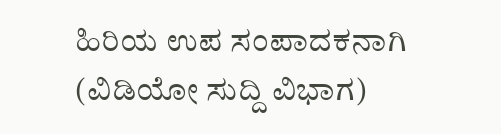ಹಿರಿಯ ಉಪ ಸಂಪಾದಕನಾಗಿ (ವಿಡಿಯೋ ಸುದ್ದಿ ವಿಭಾಗ)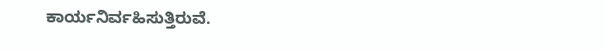ಕಾರ್ಯನಿರ್ವಹಿಸುತ್ತಿರುವೆ.